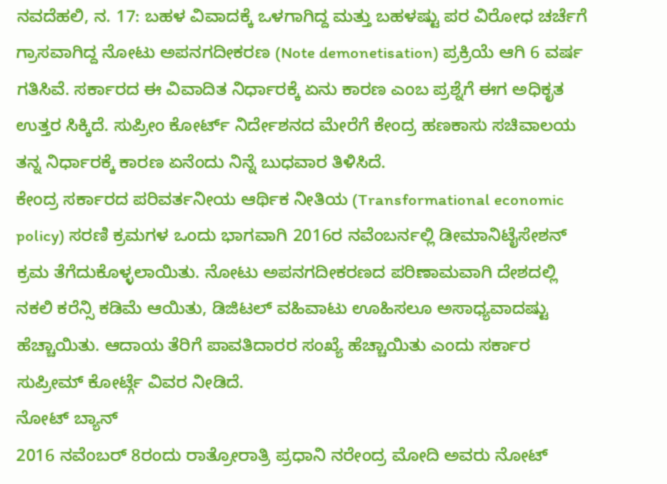ನವದೆಹಲಿ, ನ. 17: ಬಹಳ ವಿವಾದಕ್ಕೆ ಒಳಗಾಗಿದ್ದ ಮತ್ತು ಬಹಳಷ್ಟು ಪರ ವಿರೋಧ ಚರ್ಚೆಗೆ ಗ್ರಾಸವಾಗಿದ್ದ ನೋಟು ಅಪನಗದೀಕರಣ (Note demonetisation) ಪ್ರಕ್ರಿಯೆ ಆಗಿ 6 ವರ್ಷ ಗತಿಸಿವೆ. ಸರ್ಕಾರದ ಈ ವಿವಾದಿತ ನಿರ್ಧಾರಕ್ಕೆ ಏನು ಕಾರಣ ಎಂಬ ಪ್ರಶ್ನೆಗೆ ಈಗ ಅಧಿಕೃತ ಉತ್ತರ ಸಿಕ್ಕಿದೆ. ಸುಪ್ರೀಂ ಕೋರ್ಟ್ ನಿರ್ದೇಶನದ ಮೇರೆಗೆ ಕೇಂದ್ರ ಹಣಕಾಸು ಸಚಿವಾಲಯ ತನ್ನ ನಿರ್ಧಾರಕ್ಕೆ ಕಾರಣ ಏನೆಂದು ನಿನ್ನೆ ಬುಧವಾರ ತಿಳಿಸಿದೆ.
ಕೇಂದ್ರ ಸರ್ಕಾರದ ಪರಿವರ್ತನೀಯ ಆರ್ಥಿಕ ನೀತಿಯ (Transformational economic policy) ಸರಣಿ ಕ್ರಮಗಳ ಒಂದು ಭಾಗವಾಗಿ 2016ರ ನವೆಂಬರ್ನಲ್ಲಿ ಡೀಮಾನಿಟೈಸೇಶನ್ ಕ್ರಮ ತೆಗೆದುಕೊಳ್ಳಲಾಯಿತು. ನೋಟು ಅಪನಗದೀಕರಣದ ಪರಿಣಾಮವಾಗಿ ದೇಶದಲ್ಲಿ ನಕಲಿ ಕರೆನ್ಸಿ ಕಡಿಮೆ ಆಯಿತು, ಡಿಜಿಟಲ್ ವಹಿವಾಟು ಊಹಿಸಲೂ ಅಸಾಧ್ಯವಾದಷ್ಟು ಹೆಚ್ಚಾಯಿತು. ಆದಾಯ ತೆರಿಗೆ ಪಾವತಿದಾರರ ಸಂಖ್ಯೆ ಹೆಚ್ಚಾಯಿತು ಎಂದು ಸರ್ಕಾರ ಸುಪ್ರೀಮ್ ಕೋರ್ಟ್ಗೆ ವಿವರ ನೀಡಿದೆ.
ನೋಟ್ ಬ್ಯಾನ್
2016 ನವೆಂಬರ್ 8ರಂದು ರಾತ್ರೋರಾತ್ರಿ ಪ್ರಧಾನಿ ನರೇಂದ್ರ ಮೋದಿ ಅವರು ನೋಟ್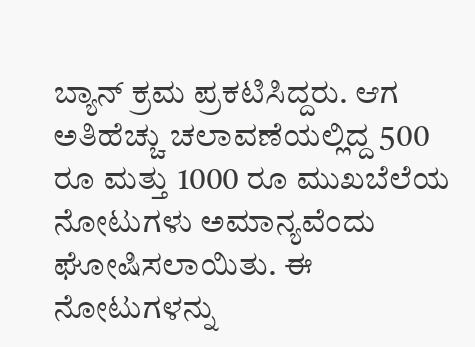ಬ್ಯಾನ್ ಕ್ರಮ ಪ್ರಕಟಿಸಿದ್ದರು. ಆಗ ಅತಿಹೆಚ್ಚು ಚಲಾವಣೆಯಲ್ಲಿದ್ದ 500 ರೂ ಮತ್ತು 1000 ರೂ ಮುಖಬೆಲೆಯ ನೋಟುಗಳು ಅಮಾನ್ಯವೆಂದು ಘೋಷಿಸಲಾಯಿತು. ಈ ನೋಟುಗಳನ್ನು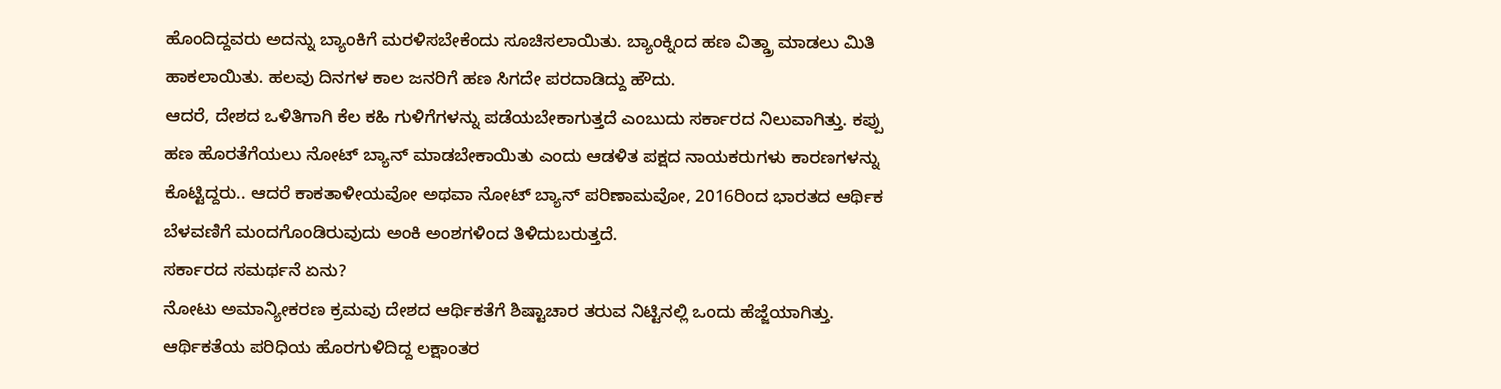ಹೊಂದಿದ್ದವರು ಅದನ್ನು ಬ್ಯಾಂಕಿಗೆ ಮರಳಿಸಬೇಕೆಂದು ಸೂಚಿಸಲಾಯಿತು. ಬ್ಯಾಂಕ್ನಿಂದ ಹಣ ವಿತ್ಡ್ರಾ ಮಾಡಲು ಮಿತಿ ಹಾಕಲಾಯಿತು. ಹಲವು ದಿನಗಳ ಕಾಲ ಜನರಿಗೆ ಹಣ ಸಿಗದೇ ಪರದಾಡಿದ್ದು ಹೌದು.
ಆದರೆ, ದೇಶದ ಒಳಿತಿಗಾಗಿ ಕೆಲ ಕಹಿ ಗುಳಿಗೆಗಳನ್ನು ಪಡೆಯಬೇಕಾಗುತ್ತದೆ ಎಂಬುದು ಸರ್ಕಾರದ ನಿಲುವಾಗಿತ್ತು. ಕಪ್ಪು ಹಣ ಹೊರತೆಗೆಯಲು ನೋಟ್ ಬ್ಯಾನ್ ಮಾಡಬೇಕಾಯಿತು ಎಂದು ಆಡಳಿತ ಪಕ್ಷದ ನಾಯಕರುಗಳು ಕಾರಣಗಳನ್ನು ಕೊಟ್ಟಿದ್ದರು.. ಆದರೆ ಕಾಕತಾಳೀಯವೋ ಅಥವಾ ನೋಟ್ ಬ್ಯಾನ್ ಪರಿಣಾಮವೋ, 2016ರಿಂದ ಭಾರತದ ಆರ್ಥಿಕ ಬೆಳವಣಿಗೆ ಮಂದಗೊಂಡಿರುವುದು ಅಂಕಿ ಅಂಶಗಳಿಂದ ತಿಳಿದುಬರುತ್ತದೆ.
ಸರ್ಕಾರದ ಸಮರ್ಥನೆ ಏನು?
ನೋಟು ಅಮಾನ್ಯೀಕರಣ ಕ್ರಮವು ದೇಶದ ಆರ್ಥಿಕತೆಗೆ ಶಿಷ್ಟಾಚಾರ ತರುವ ನಿಟ್ಟಿನಲ್ಲಿ ಒಂದು ಹೆಜ್ಜೆಯಾಗಿತ್ತು. ಆರ್ಥಿಕತೆಯ ಪರಿಧಿಯ ಹೊರಗುಳಿದಿದ್ದ ಲಕ್ಷಾಂತರ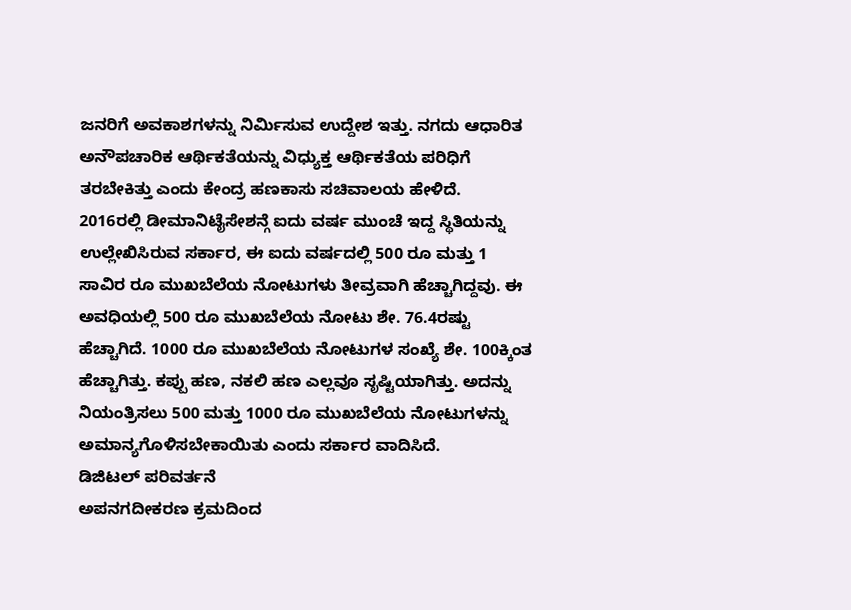ಜನರಿಗೆ ಅವಕಾಶಗಳನ್ನು ನಿರ್ಮಿಸುವ ಉದ್ದೇಶ ಇತ್ತು. ನಗದು ಆಧಾರಿತ ಅನೌಪಚಾರಿಕ ಆರ್ಥಿಕತೆಯನ್ನು ವಿಧ್ಯುಕ್ತ ಆರ್ಥಿಕತೆಯ ಪರಿಧಿಗೆ ತರಬೇಕಿತ್ತು ಎಂದು ಕೇಂದ್ರ ಹಣಕಾಸು ಸಚಿವಾಲಯ ಹೇಳಿದೆ.
2016ರಲ್ಲಿ ಡೀಮಾನಿಟೈಸೇಶನ್ಗೆ ಐದು ವರ್ಷ ಮುಂಚೆ ಇದ್ದ ಸ್ಥಿತಿಯನ್ನು ಉಲ್ಲೇಖಿಸಿರುವ ಸರ್ಕಾರ, ಈ ಐದು ವರ್ಷದಲ್ಲಿ 500 ರೂ ಮತ್ತು 1 ಸಾವಿರ ರೂ ಮುಖಬೆಲೆಯ ನೋಟುಗಳು ತೀವ್ರವಾಗಿ ಹೆಚ್ಚಾಗಿದ್ದವು. ಈ ಅವಧಿಯಲ್ಲಿ 500 ರೂ ಮುಖಬೆಲೆಯ ನೋಟು ಶೇ. 76.4ರಷ್ಟು ಹೆಚ್ಚಾಗಿದೆ. 1000 ರೂ ಮುಖಬೆಲೆಯ ನೋಟುಗಳ ಸಂಖ್ಯೆ ಶೇ. 100ಕ್ಕಿಂತ ಹೆಚ್ಚಾಗಿತ್ತು. ಕಪ್ಪು ಹಣ, ನಕಲಿ ಹಣ ಎಲ್ಲವೂ ಸೃಷ್ಟಿಯಾಗಿತ್ತು. ಅದನ್ನು ನಿಯಂತ್ರಿಸಲು 500 ಮತ್ತು 1000 ರೂ ಮುಖಬೆಲೆಯ ನೋಟುಗಳನ್ನು ಅಮಾನ್ಯಗೊಳಿಸಬೇಕಾಯಿತು ಎಂದು ಸರ್ಕಾರ ವಾದಿಸಿದೆ.
ಡಿಜಿಟಲ್ ಪರಿವರ್ತನೆ
ಅಪನಗದೀಕರಣ ಕ್ರಮದಿಂದ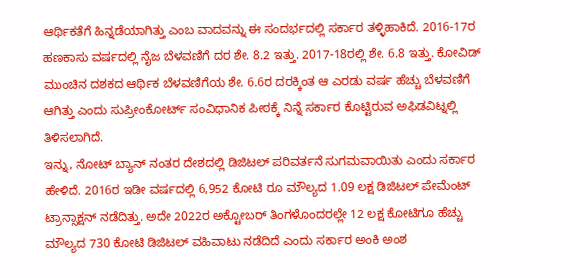ಆರ್ಥಿಕತೆಗೆ ಹಿನ್ನಡೆಯಾಗಿತ್ತು ಎಂಬ ವಾದವನ್ನು ಈ ಸಂದರ್ಭದಲ್ಲಿ ಸರ್ಕಾರ ತಳ್ಳಿಹಾಕಿದೆ. 2016-17ರ ಹಣಕಾಸು ವರ್ಷದಲ್ಲಿ ನೈಜ ಬೆಳವಣಿಗೆ ದರ ಶೇ. 8.2 ಇತ್ತು. 2017-18ರಲ್ಲಿ ಶೇ. 6.8 ಇತ್ತು. ಕೋವಿಡ್ ಮುಂಚಿನ ದಶಕದ ಆರ್ಥಿಕ ಬೆಳವಣಿಗೆಯ ಶೇ. 6.6ರ ದರಕ್ಕಿಂತ ಆ ಎರಡು ವರ್ಷ ಹೆಚ್ಚು ಬೆಳವಣಿಗೆ ಆಗಿತ್ತು ಎಂದು ಸುಪ್ರೀಂಕೋರ್ಟ್ ಸಂವಿಧಾನಿಕ ಪೀಠಕ್ಕೆ ನಿನ್ನೆ ಸರ್ಕಾರ ಕೊಟ್ಟಿರುವ ಅಫಿಡವಿಟ್ನಲ್ಲಿ ತಿಳಿಸಲಾಗಿದೆ.
ಇನ್ನು, ನೋಟ್ ಬ್ಯಾನ್ ನಂತರ ದೇಶದಲ್ಲಿ ಡಿಜಿಟಲ್ ಪರಿವರ್ತನೆ ಸುಗಮವಾಯಿತು ಎಂದು ಸರ್ಕಾರ ಹೇಳಿದೆ. 2016ರ ಇಡೀ ವರ್ಷದಲ್ಲಿ 6,952 ಕೋಟಿ ರೂ ಮೌಲ್ಯದ 1.09 ಲಕ್ಷ ಡಿಜಿಟಲ್ ಪೇಮೆಂಟ್ ಟ್ರಾನ್ಸಾಕ್ಷನ್ ನಡೆದಿತ್ತು. ಅದೇ 2022ರ ಅಕ್ಟೋಬರ್ ತಿಂಗಳೊಂದರಲ್ಲೇ 12 ಲಕ್ಷ ಕೋಟಿಗೂ ಹೆಚ್ಚು ಮೌಲ್ಯದ 730 ಕೋಟಿ ಡಿಜಿಟಲ್ ವಹಿವಾಟು ನಡೆದಿದೆ ಎಂದು ಸರ್ಕಾರ ಅಂಕಿ ಅಂಶ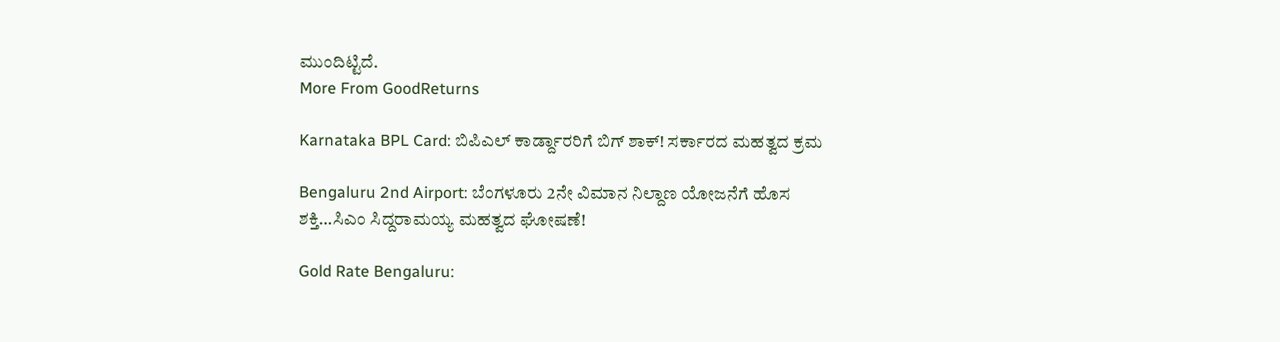ಮುಂದಿಟ್ಟಿದೆ.
More From GoodReturns

Karnataka BPL Card: ಬಿಪಿಎಲ್ ಕಾರ್ಡ್ದಾರರಿಗೆ ಬಿಗ್ ಶಾಕ್! ಸರ್ಕಾರದ ಮಹತ್ವದ ಕ್ರಮ

Bengaluru 2nd Airport: ಬೆಂಗಳೂರು 2ನೇ ವಿಮಾನ ನಿಲ್ದಾಣ ಯೋಜನೆಗೆ ಹೊಸ ಶಕ್ತಿ…ಸಿಎಂ ಸಿದ್ದರಾಮಯ್ಯ ಮಹತ್ವದ ಘೋಷಣೆ!

Gold Rate Bengaluru: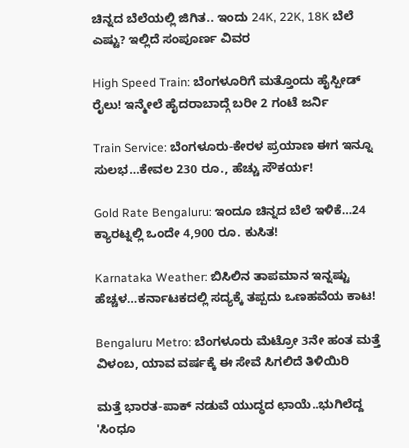ಚಿನ್ನದ ಬೆಲೆಯಲ್ಲಿ ಜಿಗಿತ.. ಇಂದು 24K, 22K, 18K ಬೆಲೆ ಎಷ್ಟು? ಇಲ್ಲಿದೆ ಸಂಪೂರ್ಣ ವಿವರ

High Speed Train: ಬೆಂಗಳೂರಿಗೆ ಮತ್ತೊಂದು ಹೈಸ್ಪೀಡ್ ರೈಲು! ಇನ್ಮೇಲೆ ಹೈದರಾಬಾದ್ಗೆ ಬರೀ 2 ಗಂಟೆ ಜರ್ನಿ

Train Service: ಬೆಂಗಳೂರು-ಕೇರಳ ಪ್ರಯಾಣ ಈಗ ಇನ್ನೂ ಸುಲಭ…ಕೇವಲ 230 ರೂ., ಹೆಚ್ಚು ಸೌಕರ್ಯ!

Gold Rate Bengaluru: ಇಂದೂ ಚಿನ್ನದ ಬೆಲೆ ಇಳಿಕೆ…24 ಕ್ಯಾರಟ್ನಲ್ಲಿ ಒಂದೇ 4,900 ರೂ. ಕುಸಿತ!

Karnataka Weather: ಬಿಸಿಲಿನ ತಾಪಮಾನ ಇನ್ನಷ್ಟು ಹೆಚ್ಚಳ…ಕರ್ನಾಟಕದಲ್ಲಿ ಸದ್ಯಕ್ಕೆ ತಪ್ಪದು ಒಣಹವೆಯ ಕಾಟ!

Bengaluru Metro: ಬೆಂಗಳೂರು ಮೆಟ್ರೋ 3ನೇ ಹಂತ ಮತ್ತೆ ವಿಳಂಬ, ಯಾವ ವರ್ಷಕ್ಕೆ ಈ ಸೇವೆ ಸಿಗಲಿದೆ ತಿಳಿಯಿರಿ

ಮತ್ತೆ ಭಾರತ-ಪಾಕ್ ನಡುವೆ ಯುದ್ಧದ ಛಾಯೆ..ಭುಗಿಲೆದ್ದ 'ಸಿಂಧೂ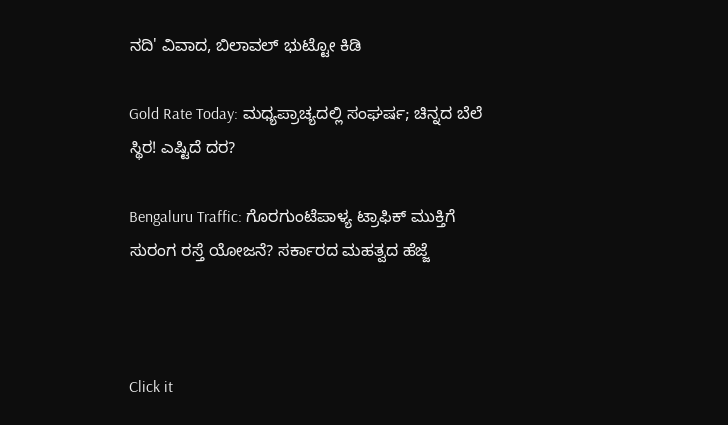ನದಿ' ವಿವಾದ, ಬಿಲಾವಲ್ ಭುಟ್ಟೋ ಕಿಡಿ

Gold Rate Today: ಮಧ್ಯಪ್ರಾಚ್ಯದಲ್ಲಿ ಸಂಘರ್ಷ; ಚಿನ್ನದ ಬೆಲೆ ಸ್ಥಿರ! ಎಷ್ಟಿದೆ ದರ?

Bengaluru Traffic: ಗೊರಗುಂಟೆಪಾಳ್ಯ ಟ್ರಾಫಿಕ್ ಮುಕ್ತಿಗೆ ಸುರಂಗ ರಸ್ತೆ ಯೋಜನೆ? ಸರ್ಕಾರದ ಮಹತ್ವದ ಹೆಜ್ಜೆ



Click it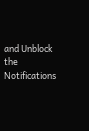and Unblock the Notifications